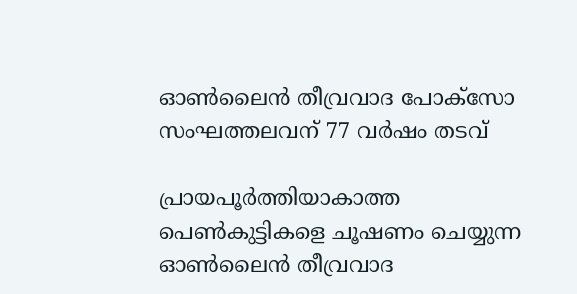ഓൺലൈൻ തീവ്രവാദ പോക്സോ സംഘത്തലവന് 77 വർഷം തടവ്

പ്രായപൂർത്തിയാകാത്ത പെൺകുട്ടികളെ ചൂഷണം ചെയ്യുന്ന ഓൺലൈൻ തീവ്രവാദ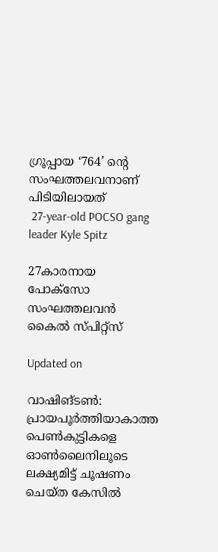ഗ്രൂപ്പായ ‘764’ ന്‍റെ സംഘത്തലവനാണ് പിടിയിലായത്
 27-year-old POCSO gang leader Kyle Spitz

27കാരനായ പോക്സോ സംഘത്തലവൻ  കൈൽ സ്പിറ്റ്സ്

Updated on

വാഷിങ്ടൺ: പ്രായപൂർത്തിയാകാത്ത പെൺകുട്ടികളെ ഓൺലൈനിലൂടെ ലക്ഷ്യമിട്ട് ചൂഷണം ചെയ്ത കേസിൽ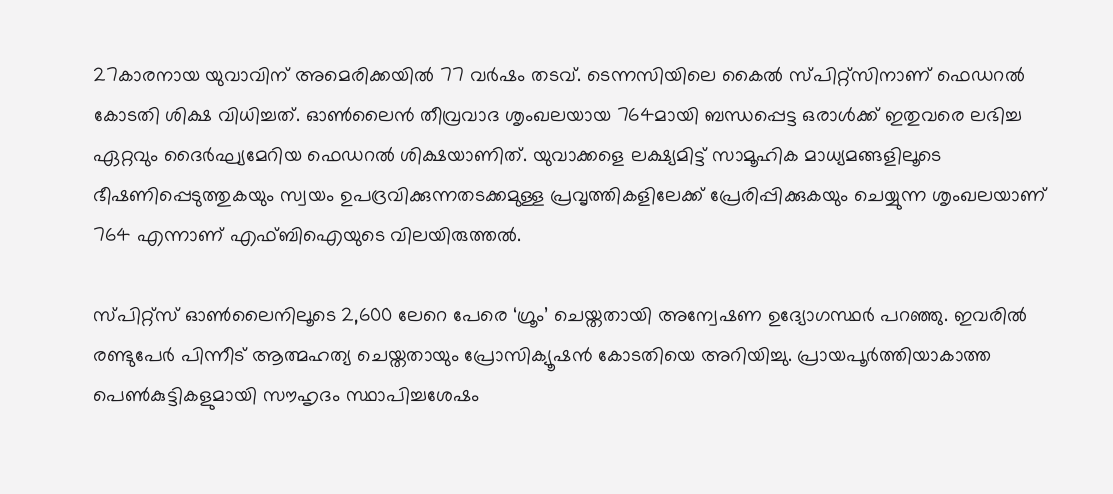27കാരനായ യുവാവിന് അമെരിക്കയിൽ 77 വർഷം തടവ്. ടെന്നസിയിലെ കൈൽ സ്പിറ്റ്സിനാണ് ഫെഡറൽ കോടതി ശിക്ഷ വിധിച്ചത്. ഓൺലൈൻ തീവ്രവാദ ശൃംഖലയായ 764മായി ബന്ധപ്പെട്ട ഒരാള്‍ക്ക് ഇതുവരെ ലഭിച്ച ഏറ്റവും ദൈര്‍ഘ്യമേറിയ ഫെഡറല്‍ ശിക്ഷയാണിത്. യുവാക്കളെ ലക്ഷ്യമിട്ട് സാമൂഹിക മാധ്യമങ്ങളിലൂടെ ഭീഷണിപ്പെടുത്തുകയും സ്വയം ഉപദ്രവിക്കുന്നതടക്കമുള്ള പ്രവൃത്തികളിലേക്ക് പ്രേരിപ്പിക്കുകയും ചെയ്യുന്ന ശൃംഖലയാണ് 764 എന്നാണ് എഫ്ബിഐയുടെ വിലയിരുത്തല്‍.

സ്പിറ്റ്‌സ് ഓണ്‍ലൈനിലൂടെ 2,600 ലേറെ പേരെ ‘ഗ്രൂം’ ചെയ്തതായി അന്വേഷണ ഉദ്യോഗസ്ഥര്‍ പറഞ്ഞു. ഇവരില്‍ രണ്ടുപേര്‍ പിന്നീട് ആത്മഹത്യ ചെയ്തതായും പ്രോസിക്യൂഷന്‍ കോടതിയെ അറിയിച്ചു. പ്രായപൂര്‍ത്തിയാകാത്ത പെണ്‍കുട്ടികളുമായി സൗഹൃദം സ്ഥാപിച്ചശേഷം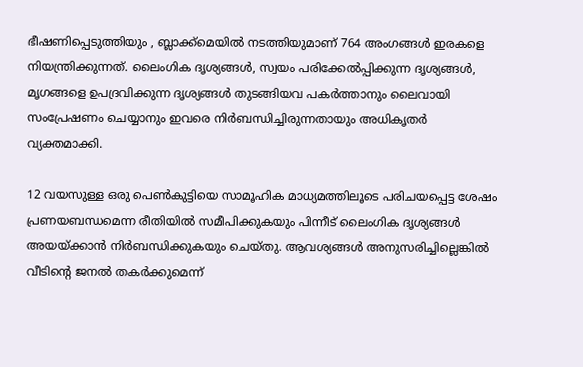ഭീഷണിപ്പെടുത്തിയും , ബ്ലാക്ക്മെയില്‍ നടത്തിയുമാണ് 764 അംഗങ്ങള്‍ ഇരകളെ നിയന്ത്രിക്കുന്നത്. ലൈംഗിക ദൃശ്യങ്ങള്‍, സ്വയം പരിക്കേല്‍പ്പിക്കുന്ന ദൃശ്യങ്ങള്‍, മൃഗങ്ങളെ ഉപദ്രവിക്കുന്ന ദൃശ്യങ്ങള്‍ തുടങ്ങിയവ പകര്‍ത്താനും ലൈവായി സംപ്രേഷണം ചെയ്യാനും ഇവരെ നിര്‍ബന്ധിച്ചിരുന്നതായും അധികൃതര്‍ വ്യക്തമാക്കി.

12 വയസുള്ള ഒരു പെണ്‍കുട്ടിയെ സാമൂഹിക മാധ്യമത്തിലൂടെ പരിചയപ്പെട്ട ശേഷം പ്രണയബന്ധമെന്ന രീതിയില്‍ സമീപിക്കുകയും പിന്നീട് ലൈംഗിക ദൃശ്യങ്ങള്‍ അയയ്ക്കാന്‍ നിര്‍ബന്ധിക്കുകയും ചെയ്തു. ആവശ്യങ്ങള്‍ അനുസരിച്ചില്ലെങ്കില്‍ വീടിന്‍റെ ജനല്‍ തകര്‍ക്കുമെന്ന്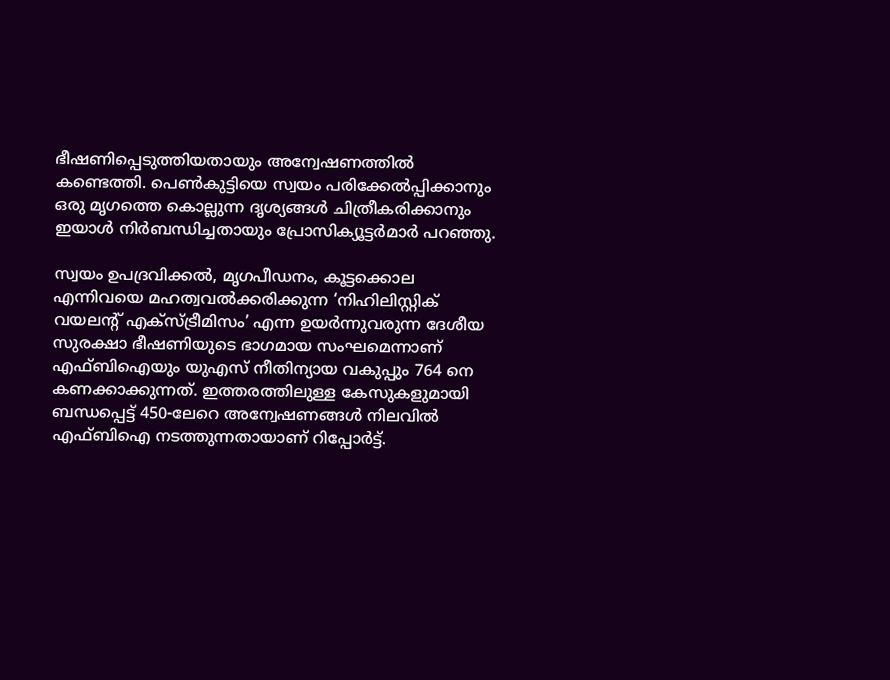ഭീഷണിപ്പെടുത്തിയതായും അന്വേഷണത്തില്‍ കണ്ടെത്തി. പെണ്‍കുട്ടിയെ സ്വയം പരിക്കേല്‍പ്പിക്കാനും ഒരു മൃഗത്തെ കൊല്ലുന്ന ദൃശ്യങ്ങള്‍ ചിത്രീകരിക്കാനും ഇയാള്‍ നിര്‍ബന്ധിച്ചതായും പ്രോസിക്യൂട്ടര്‍മാര്‍ പറഞ്ഞു.

സ്വയം ഉപദ്രവിക്കല്‍, മൃഗപീഡനം, കൂട്ടക്കൊല എന്നിവയെ മഹത്വവല്‍ക്കരിക്കുന്ന ‘നിഹിലിസ്റ്റിക് വയലന്‍റ് എക്‌സ്ട്രീമിസം’ എന്ന ഉയര്‍ന്നുവരുന്ന ദേശീയ സുരക്ഷാ ഭീഷണിയുടെ ഭാഗമായ സംഘമെന്നാണ് എഫ്ബിഐയും യുഎസ് നീതിന്യായ വകുപ്പും 764 നെ കണക്കാക്കുന്നത്. ഇത്തരത്തിലുള്ള കേസുകളുമായി ബന്ധപ്പെട്ട് 450-ലേറെ അന്വേഷണങ്ങള്‍ നിലവില്‍ എഫ്ബിഐ നടത്തുന്നതായാണ് റിപ്പോര്‍ട്ട്.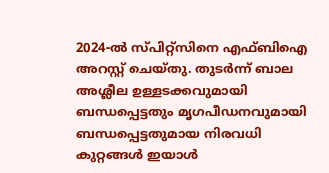2024-ല്‍ സ്പിറ്റ്‌സിനെ എഫ്ബിഐ അറസ്റ്റ് ചെയ്തു. തുടര്‍ന്ന് ബാല അശ്ലീല ഉള്ളടക്കവുമായി ബന്ധപ്പെട്ടതും മൃഗപീഡനവുമായി ബന്ധപ്പെട്ടതുമായ നിരവധി കുറ്റങ്ങള്‍ ഇയാള്‍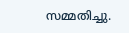സമ്മതിച്ചു.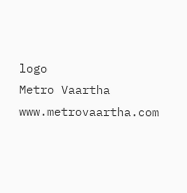logo
Metro Vaartha
www.metrovaartha.com